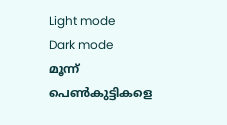Light mode
Dark mode
മൂന്ന് പെൺകുട്ടികളെ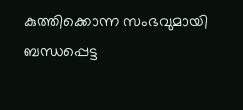കുത്തിക്കൊന്ന സംഭവുമായി ബന്ധപ്പെട്ട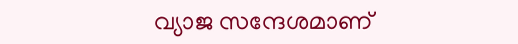വ്യാജ സന്ദേശമാണ്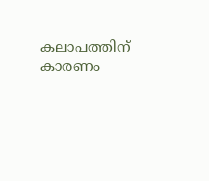കലാപത്തിന് കാരണം